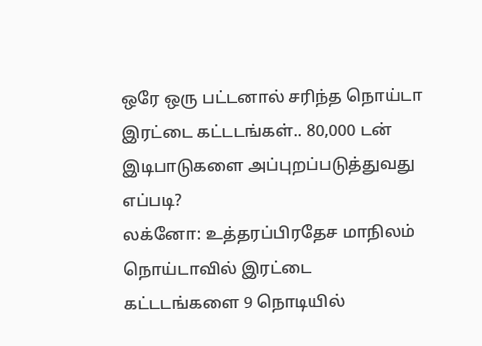ஒரே ஒரு பட்டனால் சரிந்த நொய்டா இரட்டை கட்டடங்கள்.. 80,000 டன் இடிபாடுகளை அப்புறப்படுத்துவது எப்படி?
லக்னோ: உத்தரப்பிரதேச மாநிலம் நொய்டாவில் இரட்டை கட்டடங்களை 9 நொடியில்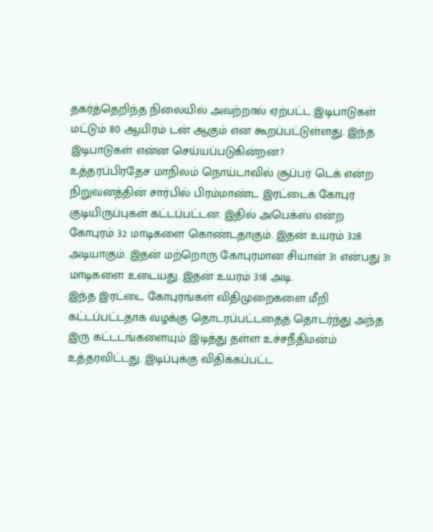தகர்த்தெறிந்த நிலையில் அவற்றால் ஏற்பட்ட இடிபாடுகள் மட்டும் 80 ஆயிரம் டன் ஆகும் என கூறப்பட்டுள்ளது. இந்த இடிபாடுகள் என்ன செய்யப்படுகின்றன?
உத்தரப்பிரதேச மாநிலம் நொய்டாவில் சூப்பர் டெக் என்ற நிறுவனத்தின் சார்பில் பிரம்மாண்ட இரட்டைக் கோபுர குடியிருப்புகள் கட்டப்பட்டன. இதில் அபெக்ஸ் என்ற கோபுரம் 32 மாடிகளை கொண்டதாகும். இதன் உயரம் 328 அடியாகும். இதன் மற்றொரு கோபுரமான சியான் 31 என்பது 31 மாடிகளை உடையது. இதன் உயரம் 318 அடி.
இந்த இரட்டை கோபுரங்கள் விதிமுறைகளை மீறி கட்டப்பட்டதாக வழக்கு தொடரப்பட்டதைத் தொடர்ந்து அந்த இரு கட்டடங்களையும் இடித்து தள்ள உச்சநீதிமன்ம் உத்தரவிட்டது. இடிப்புக்கு விதிக்கப்பட்ட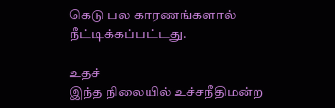கெடு பல காரணங்களால் நீட்டிக்கப்பட்டது.

உதச்
இந்த நிலையில் உச்சநீதிமன்ற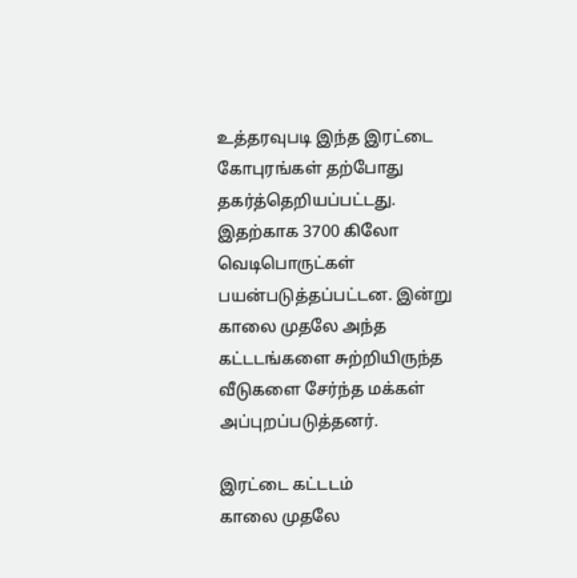உத்தரவுபடி இந்த இரட்டை கோபுரங்கள் தற்போது தகர்த்தெறியப்பட்டது. இதற்காக 3700 கிலோ வெடிபொருட்கள் பயன்படுத்தப்பட்டன. இன்று காலை முதலே அந்த கட்டடங்களை சுற்றியிருந்த வீடுகளை சேர்ந்த மக்கள் அப்புறப்படுத்தனர்.

இரட்டை கட்டடம்
காலை முதலே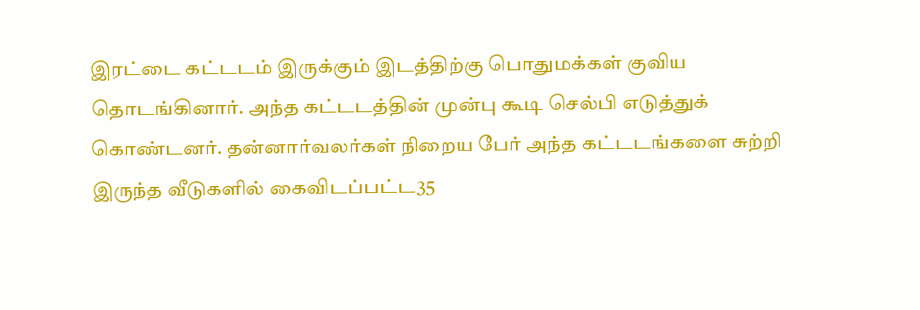இரட்டை கட்டடம் இருக்கும் இடத்திற்கு பொதுமக்கள் குவிய தொடங்கினார். அந்த கட்டடத்தின் முன்பு கூடி செல்பி எடுத்துக் கொண்டனர். தன்னார்வலர்கள் நிறைய பேர் அந்த கட்டடங்களை சுற்றி இருந்த வீடுகளில் கைவிடப்பட்ட35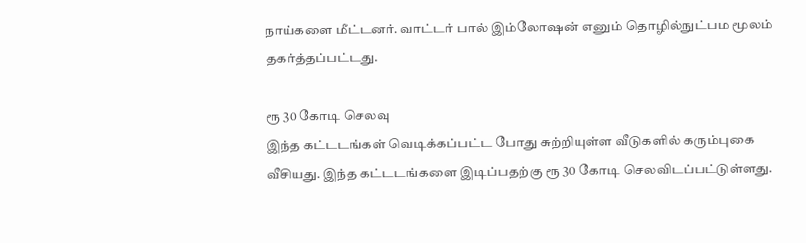நாய்களை மீட்டனர். வாட்டர் பால் இம்லோஷன் எனும் தொழில்நுட்பம மூலம் தகர்த்தப்பட்டது.

ரூ 30 கோடி செலவு
இந்த கட்டடங்கள் வெடிக்கப்பட்ட போது சுற்றியுள்ள வீடுகளில் கரும்புகை வீசியது. இந்த கட்டடங்களை இடிப்பதற்கு ரூ 30 கோடி செலவிடப்பட்டுள்ளது.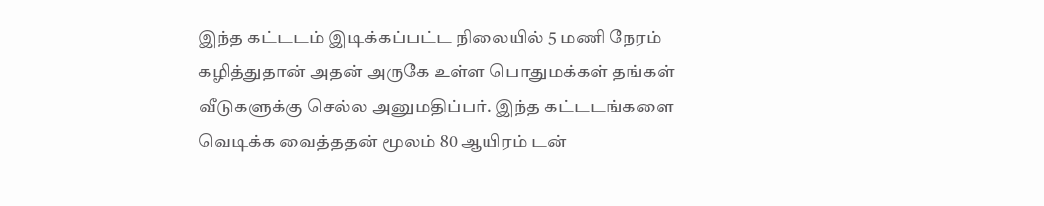இந்த கட்டடம் இடிக்கப்பட்ட நிலையில் 5 மணி நேரம் கழித்துதான் அதன் அருகே உள்ள பொதுமக்கள் தங்கள் வீடுகளுக்கு செல்ல அனுமதிப்பர். இந்த கட்டடங்களை வெடிக்க வைத்ததன் மூலம் 80 ஆயிரம் டன்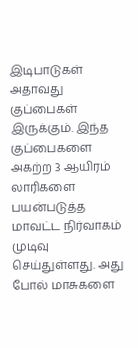இடிபாடுகள் அதாவது குப்பைகள் இருக்கும். இந்த குப்பைகளை அகற்ற 3 ஆயிரம் லாரிகளை பயன்படுத்த மாவட்ட நிர்வாகம் முடிவு செய்துள்ளது. அது போல் மாசுகளை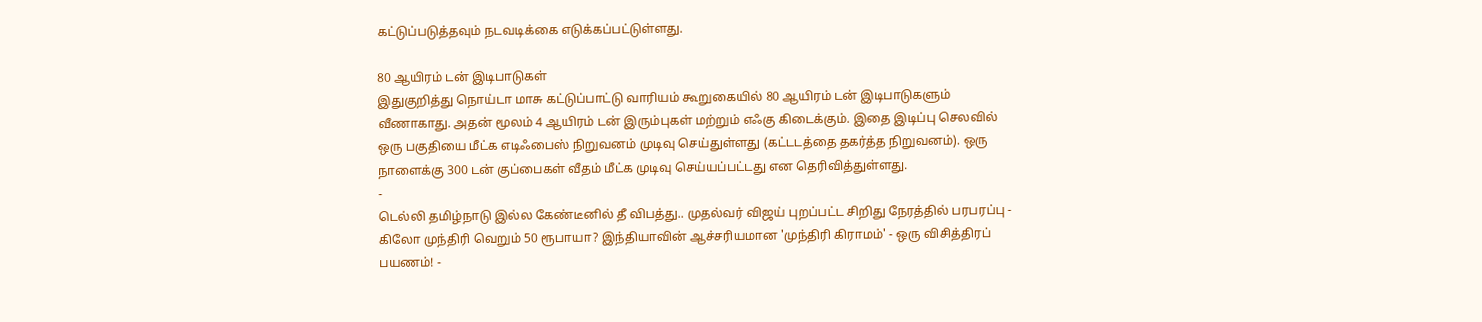கட்டுப்படுத்தவும் நடவடிக்கை எடுக்கப்பட்டுள்ளது.

80 ஆயிரம் டன் இடிபாடுகள்
இதுகுறித்து நொய்டா மாசு கட்டுப்பாட்டு வாரியம் கூறுகையில் 80 ஆயிரம் டன் இடிபாடுகளும் வீணாகாது. அதன் மூலம் 4 ஆயிரம் டன் இரும்புகள் மற்றும் எஃகு கிடைக்கும். இதை இடிப்பு செலவில் ஒரு பகுதியை மீட்க எடிஃபைஸ் நிறுவனம் முடிவு செய்துள்ளது (கட்டடத்தை தகர்த்த நிறுவனம்). ஒரு நாளைக்கு 300 டன் குப்பைகள் வீதம் மீட்க முடிவு செய்யப்பட்டது என தெரிவித்துள்ளது.
-
டெல்லி தமிழ்நாடு இல்ல கேண்டீனில் தீ விபத்து.. முதல்வர் விஜய் புறப்பட்ட சிறிது நேரத்தில் பரபரப்பு -
கிலோ முந்திரி வெறும் 50 ரூபாயா? இந்தியாவின் ஆச்சரியமான 'முந்திரி கிராமம்' - ஒரு விசித்திரப் பயணம்! -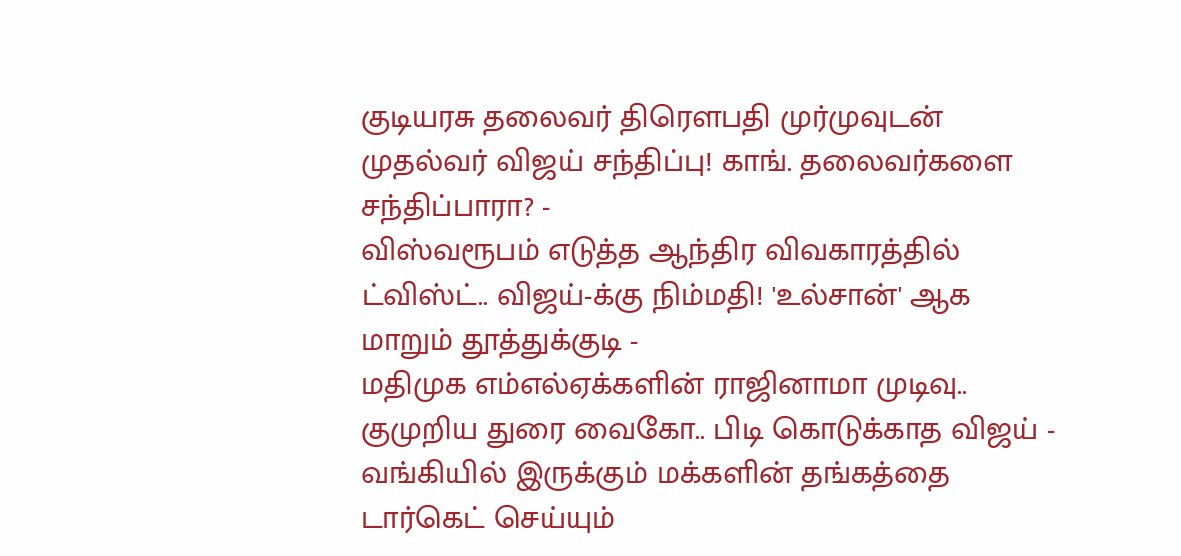குடியரசு தலைவர் திரெளபதி முர்முவுடன் முதல்வர் விஜய் சந்திப்பு! காங். தலைவர்களை சந்திப்பாரா? -
விஸ்வரூபம் எடுத்த ஆந்திர விவகாரத்தில் ட்விஸ்ட்.. விஜய்-க்கு நிம்மதி! 'உல்சான்' ஆக மாறும் தூத்துக்குடி -
மதிமுக எம்எல்ஏக்களின் ராஜினாமா முடிவு.. குமுறிய துரை வைகோ.. பிடி கொடுக்காத விஜய் -
வங்கியில் இருக்கும் மக்களின் தங்கத்தை டார்கெட் செய்யும்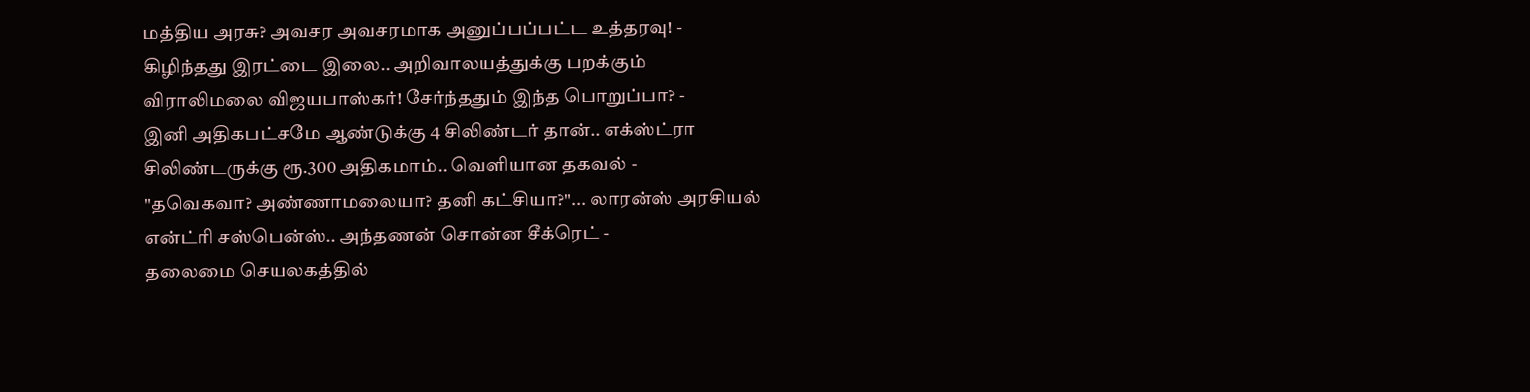மத்திய அரசு? அவசர அவசரமாக அனுப்பப்பட்ட உத்தரவு! -
கிழிந்தது இரட்டை இலை.. அறிவாலயத்துக்கு பறக்கும் விராலிமலை விஜயபாஸ்கர்! சேர்ந்ததும் இந்த பொறுப்பா? -
இனி அதிகபட்சமே ஆண்டுக்கு 4 சிலிண்டர் தான்.. எக்ஸ்ட்ரா சிலிண்டருக்கு ரூ.300 அதிகமாம்.. வெளியான தகவல் -
"தவெகவா? அண்ணாமலையா? தனி கட்சியா?"... லாரன்ஸ் அரசியல் என்ட்ரி சஸ்பென்ஸ்.. அந்தணன் சொன்ன சீக்ரெட் -
தலைமை செயலகத்தில்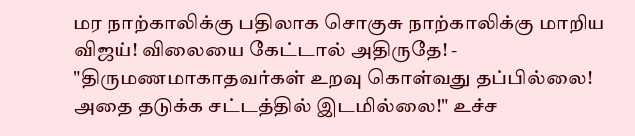மர நாற்காலிக்கு பதிலாக சொகுசு நாற்காலிக்கு மாறிய விஜய்! விலையை கேட்டால் அதிருதே! -
"திருமணமாகாதவர்கள் உறவு கொள்வது தப்பில்லை! அதை தடுக்க சட்டத்தில் இடமில்லை!" உச்ச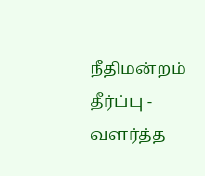நீதிமன்றம் தீர்ப்பு -
வளர்த்த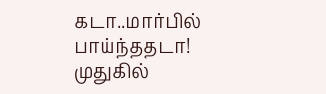கடா..மார்பில் பாய்ந்ததடா! முதுகில்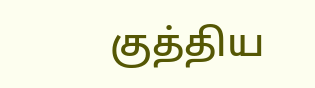குத்திய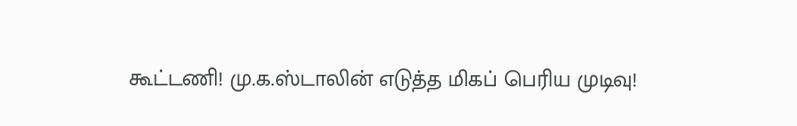கூட்டணி! மு.க.ஸ்டாலின் எடுத்த மிகப் பெரிய முடிவு!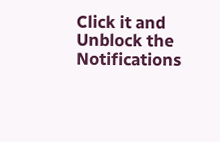Click it and Unblock the Notifications